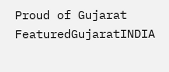Proud of Gujarat
FeaturedGujaratINDIA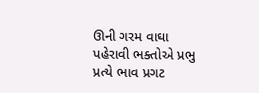ઊની ગરમ વાઘા પહેરાવી ભક્તોએ પ્રભુ પ્રત્યે ભાવ પ્રગટ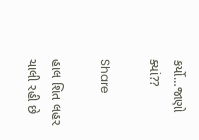કર્યો…જાણો ક્યાં??

Share

હાલ શિત લહર ચાલી રહી છે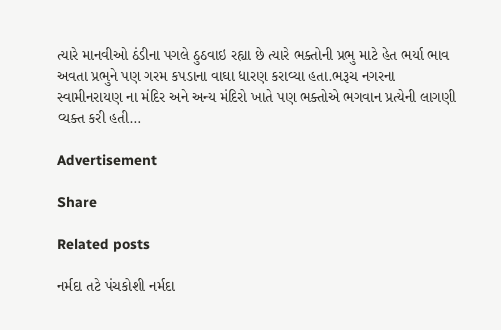ત્યારે માનવીઓ ઠંડીના પગલે ઠુઠવાઇ રહ્યા છે ત્યારે ભક્તોની પ્રભુ માટે હેત ભર્યા ભાવ અવતા પ્રભુને પણ ગરમ કપડાના વાઘા ધારણ કરાવ્યા હતા.ભરૂચ નગરના સ્વામીનરાયણ ના મંદિર અને અન્ય મંદિરો ખાતે પણ ભક્તોએ ભગવાન પ્રત્યેની લાગણી વ્યક્ત કરી હતી…

Advertisement

Share

Related posts

નર્મદા તટે પંચકોશી નર્મદા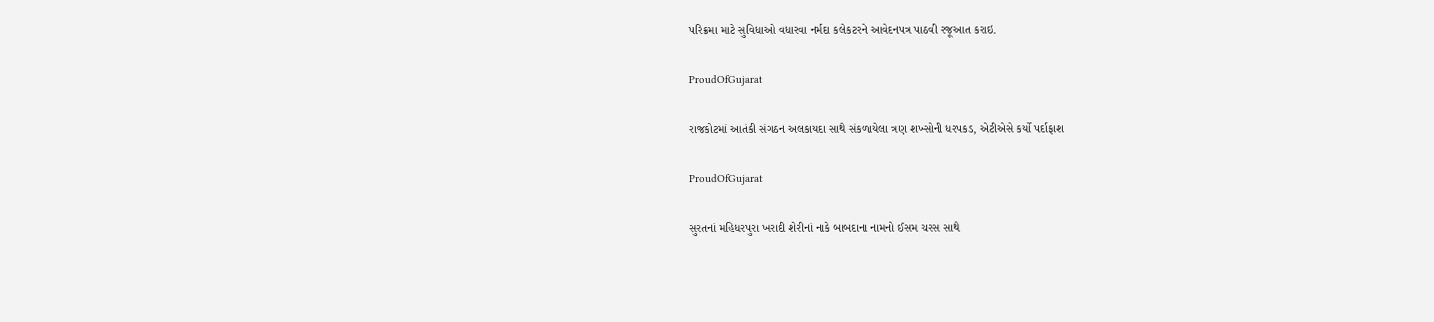પરિક્રમા માટે સુવિધાઓ વધારવા નર્મદા કલેકટરને આવેદનપત્ર પાઠવી રજૂઆત કરાઇ.

ProudOfGujarat

રાજકોટમાં આતંકી સંગઠન અલકાયદા સાથે સંકળાયેલા ત્રણ શખ્સોની ધરપકડ, એટીએસે કર્યો પર્દાફાશ

ProudOfGujarat

સુરતનાં મહિધરપુરા ખરાદી શેરીનાં નાકે બાબદાના નામનો ઈસમ ચરસ સાથે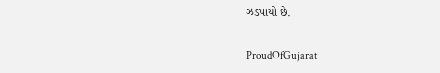ઝડપાયો છે.

ProudOfGujarat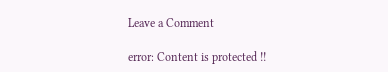Leave a Comment

error: Content is protected !!